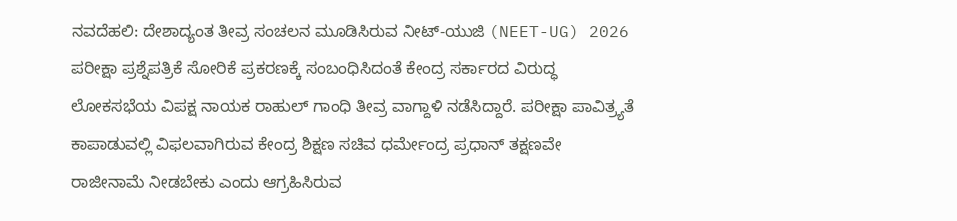ನವದೆಹಲಿ: ದೇಶಾದ್ಯಂತ ತೀವ್ರ ಸಂಚಲನ ಮೂಡಿಸಿರುವ ನೀಟ್-ಯುಜಿ (NEET-UG) 2026 ಪರೀಕ್ಷಾ ಪ್ರಶ್ನೆಪತ್ರಿಕೆ ಸೋರಿಕೆ ಪ್ರಕರಣಕ್ಕೆ ಸಂಬಂಧಿಸಿದಂತೆ ಕೇಂದ್ರ ಸರ್ಕಾರದ ವಿರುದ್ಧ ಲೋಕಸಭೆಯ ವಿಪಕ್ಷ ನಾಯಕ ರಾಹುಲ್ ಗಾಂಧಿ ತೀವ್ರ ವಾಗ್ದಾಳಿ ನಡೆಸಿದ್ದಾರೆ. ಪರೀಕ್ಷಾ ಪಾವಿತ್ರ್ಯತೆ ಕಾಪಾಡುವಲ್ಲಿ ವಿಫಲವಾಗಿರುವ ಕೇಂದ್ರ ಶಿಕ್ಷಣ ಸಚಿವ ಧರ್ಮೇಂದ್ರ ಪ್ರಧಾನ್ ತಕ್ಷಣವೇ ರಾಜೀನಾಮೆ ನೀಡಬೇಕು ಎಂದು ಆಗ್ರಹಿಸಿರುವ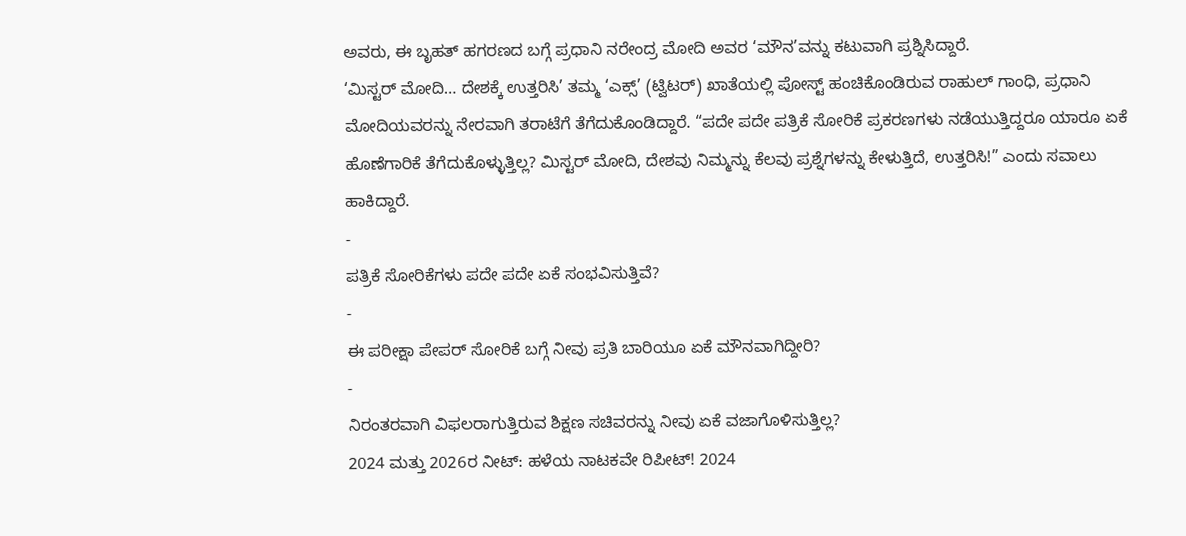ಅವರು, ಈ ಬೃಹತ್ ಹಗರಣದ ಬಗ್ಗೆ ಪ್ರಧಾನಿ ನರೇಂದ್ರ ಮೋದಿ ಅವರ ‘ಮೌನ’ವನ್ನು ಕಟುವಾಗಿ ಪ್ರಶ್ನಿಸಿದ್ದಾರೆ.
‘ಮಿಸ್ಟರ್ ಮೋದಿ… ದೇಶಕ್ಕೆ ಉತ್ತರಿಸಿ’ ತಮ್ಮ ‘ಎಕ್ಸ್’ (ಟ್ವಿಟರ್) ಖಾತೆಯಲ್ಲಿ ಪೋಸ್ಟ್ ಹಂಚಿಕೊಂಡಿರುವ ರಾಹುಲ್ ಗಾಂಧಿ, ಪ್ರಧಾನಿ ಮೋದಿಯವರನ್ನು ನೇರವಾಗಿ ತರಾಟೆಗೆ ತೆಗೆದುಕೊಂಡಿದ್ದಾರೆ. “ಪದೇ ಪದೇ ಪತ್ರಿಕೆ ಸೋರಿಕೆ ಪ್ರಕರಣಗಳು ನಡೆಯುತ್ತಿದ್ದರೂ ಯಾರೂ ಏಕೆ ಹೊಣೆಗಾರಿಕೆ ತೆಗೆದುಕೊಳ್ಳುತ್ತಿಲ್ಲ? ಮಿಸ್ಟರ್ ಮೋದಿ, ದೇಶವು ನಿಮ್ಮನ್ನು ಕೆಲವು ಪ್ರಶ್ನೆಗಳನ್ನು ಕೇಳುತ್ತಿದೆ, ಉತ್ತರಿಸಿ!” ಎಂದು ಸವಾಲು ಹಾಕಿದ್ದಾರೆ.
-
ಪತ್ರಿಕೆ ಸೋರಿಕೆಗಳು ಪದೇ ಪದೇ ಏಕೆ ಸಂಭವಿಸುತ್ತಿವೆ?
-
ಈ ಪರೀಕ್ಷಾ ಪೇಪರ್ ಸೋರಿಕೆ ಬಗ್ಗೆ ನೀವು ಪ್ರತಿ ಬಾರಿಯೂ ಏಕೆ ಮೌನವಾಗಿದ್ದೀರಿ?
-
ನಿರಂತರವಾಗಿ ವಿಫಲರಾಗುತ್ತಿರುವ ಶಿಕ್ಷಣ ಸಚಿವರನ್ನು ನೀವು ಏಕೆ ವಜಾಗೊಳಿಸುತ್ತಿಲ್ಲ?
2024 ಮತ್ತು 2026ರ ನೀಟ್: ಹಳೆಯ ನಾಟಕವೇ ರಿಪೀಟ್! 2024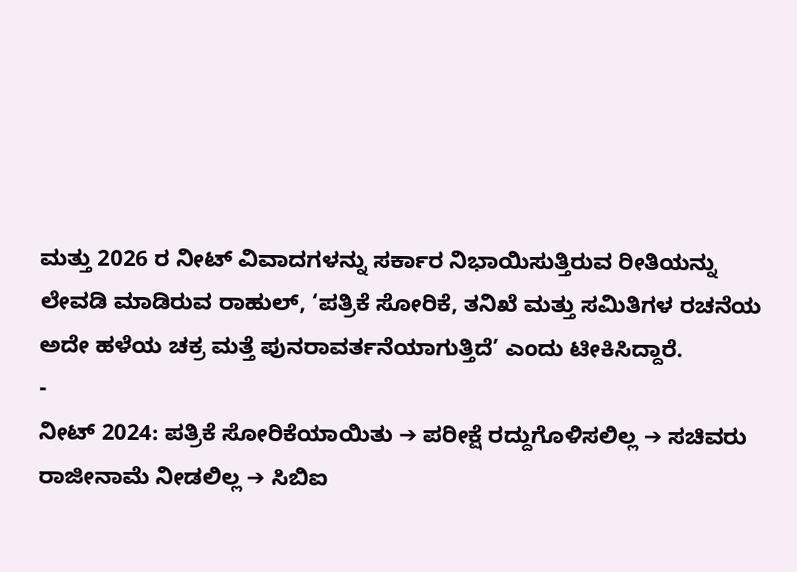ಮತ್ತು 2026 ರ ನೀಟ್ ವಿವಾದಗಳನ್ನು ಸರ್ಕಾರ ನಿಭಾಯಿಸುತ್ತಿರುವ ರೀತಿಯನ್ನು ಲೇವಡಿ ಮಾಡಿರುವ ರಾಹುಲ್, ‘ಪತ್ರಿಕೆ ಸೋರಿಕೆ, ತನಿಖೆ ಮತ್ತು ಸಮಿತಿಗಳ ರಚನೆಯ ಅದೇ ಹಳೆಯ ಚಕ್ರ ಮತ್ತೆ ಪುನರಾವರ್ತನೆಯಾಗುತ್ತಿದೆ’ ಎಂದು ಟೀಕಿಸಿದ್ದಾರೆ.
-
ನೀಟ್ 2024: ಪತ್ರಿಕೆ ಸೋರಿಕೆಯಾಯಿತು ➔ ಪರೀಕ್ಷೆ ರದ್ದುಗೊಳಿಸಲಿಲ್ಲ ➔ ಸಚಿವರು ರಾಜೀನಾಮೆ ನೀಡಲಿಲ್ಲ ➔ ಸಿಬಿಐ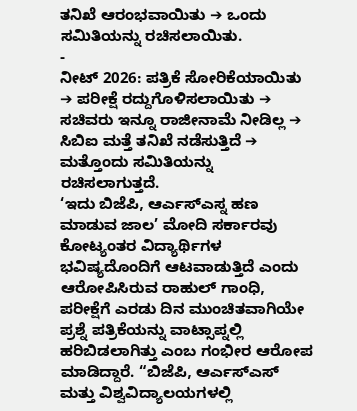ತನಿಖೆ ಆರಂಭವಾಯಿತು ➔ ಒಂದು ಸಮಿತಿಯನ್ನು ರಚಿಸಲಾಯಿತು.
-
ನೀಟ್ 2026: ಪತ್ರಿಕೆ ಸೋರಿಕೆಯಾಯಿತು ➔ ಪರೀಕ್ಷೆ ರದ್ದುಗೊಳಿಸಲಾಯಿತು ➔ ಸಚಿವರು ಇನ್ನೂ ರಾಜೀನಾಮೆ ನೀಡಿಲ್ಲ ➔ ಸಿಬಿಐ ಮತ್ತೆ ತನಿಖೆ ನಡೆಸುತ್ತಿದೆ ➔ ಮತ್ತೊಂದು ಸಮಿತಿಯನ್ನು ರಚಿಸಲಾಗುತ್ತದೆ.
‘ಇದು ಬಿಜೆಪಿ, ಆರ್ಎಸ್ಎಸ್ನ ಹಣ ಮಾಡುವ ಜಾಲ’ ಮೋದಿ ಸರ್ಕಾರವು ಕೋಟ್ಯಂತರ ವಿದ್ಯಾರ್ಥಿಗಳ ಭವಿಷ್ಯದೊಂದಿಗೆ ಆಟವಾಡುತ್ತಿದೆ ಎಂದು ಆರೋಪಿಸಿರುವ ರಾಹುಲ್ ಗಾಂಧಿ, ಪರೀಕ್ಷೆಗೆ ಎರಡು ದಿನ ಮುಂಚಿತವಾಗಿಯೇ ಪ್ರಶ್ನೆ ಪತ್ರಿಕೆಯನ್ನು ವಾಟ್ಸಾಪ್ನಲ್ಲಿ ಹರಿಬಿಡಲಾಗಿತ್ತು ಎಂಬ ಗಂಭೀರ ಆರೋಪ ಮಾಡಿದ್ದಾರೆ. “ಬಿಜೆಪಿ, ಆರ್ಎಸ್ಎಸ್ ಮತ್ತು ವಿಶ್ವವಿದ್ಯಾಲಯಗಳಲ್ಲಿ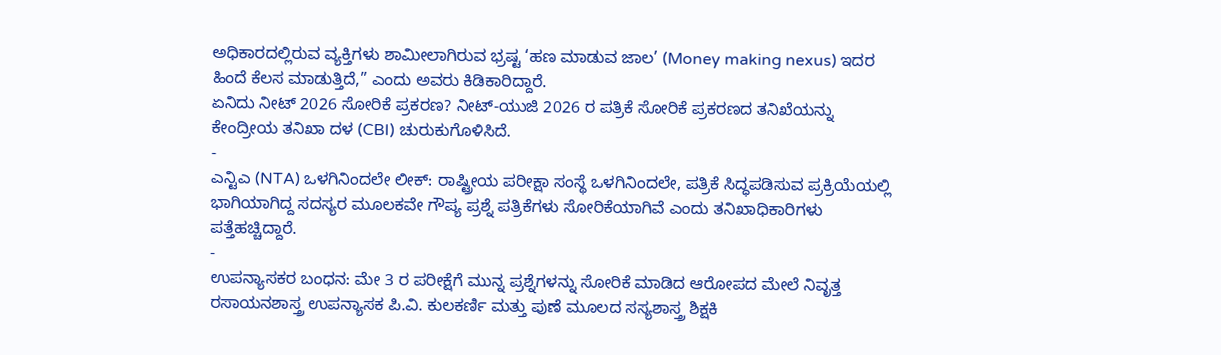ಅಧಿಕಾರದಲ್ಲಿರುವ ವ್ಯಕ್ತಿಗಳು ಶಾಮೀಲಾಗಿರುವ ಭ್ರಷ್ಟ ‘ಹಣ ಮಾಡುವ ಜಾಲ’ (Money making nexus) ಇದರ ಹಿಂದೆ ಕೆಲಸ ಮಾಡುತ್ತಿದೆ,” ಎಂದು ಅವರು ಕಿಡಿಕಾರಿದ್ದಾರೆ.
ಏನಿದು ನೀಟ್ 2026 ಸೋರಿಕೆ ಪ್ರಕರಣ? ನೀಟ್-ಯುಜಿ 2026 ರ ಪತ್ರಿಕೆ ಸೋರಿಕೆ ಪ್ರಕರಣದ ತನಿಖೆಯನ್ನು ಕೇಂದ್ರೀಯ ತನಿಖಾ ದಳ (CBI) ಚುರುಕುಗೊಳಿಸಿದೆ.
-
ಎನ್ಟಿಎ (NTA) ಒಳಗಿನಿಂದಲೇ ಲೀಕ್: ರಾಷ್ಟ್ರೀಯ ಪರೀಕ್ಷಾ ಸಂಸ್ಥೆ ಒಳಗಿನಿಂದಲೇ, ಪತ್ರಿಕೆ ಸಿದ್ಧಪಡಿಸುವ ಪ್ರಕ್ರಿಯೆಯಲ್ಲಿ ಭಾಗಿಯಾಗಿದ್ದ ಸದಸ್ಯರ ಮೂಲಕವೇ ಗೌಪ್ಯ ಪ್ರಶ್ನೆ ಪತ್ರಿಕೆಗಳು ಸೋರಿಕೆಯಾಗಿವೆ ಎಂದು ತನಿಖಾಧಿಕಾರಿಗಳು ಪತ್ತೆಹಚ್ಚಿದ್ದಾರೆ.
-
ಉಪನ್ಯಾಸಕರ ಬಂಧನ: ಮೇ 3 ರ ಪರೀಕ್ಷೆಗೆ ಮುನ್ನ ಪ್ರಶ್ನೆಗಳನ್ನು ಸೋರಿಕೆ ಮಾಡಿದ ಆರೋಪದ ಮೇಲೆ ನಿವೃತ್ತ ರಸಾಯನಶಾಸ್ತ್ರ ಉಪನ್ಯಾಸಕ ಪಿ.ವಿ. ಕುಲಕರ್ಣಿ ಮತ್ತು ಪುಣೆ ಮೂಲದ ಸಸ್ಯಶಾಸ್ತ್ರ ಶಿಕ್ಷಕಿ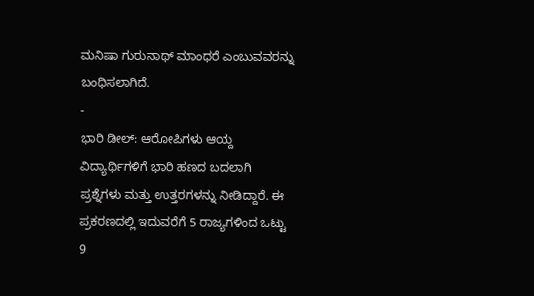ಮನಿಷಾ ಗುರುನಾಥ್ ಮಾಂಧರೆ ಎಂಬುವವರನ್ನು ಬಂಧಿಸಲಾಗಿದೆ.
-
ಭಾರಿ ಡೀಲ್: ಆರೋಪಿಗಳು ಆಯ್ದ ವಿದ್ಯಾರ್ಥಿಗಳಿಗೆ ಭಾರಿ ಹಣದ ಬದಲಾಗಿ ಪ್ರಶ್ನೆಗಳು ಮತ್ತು ಉತ್ತರಗಳನ್ನು ನೀಡಿದ್ದಾರೆ. ಈ ಪ್ರಕರಣದಲ್ಲಿ ಇದುವರೆಗೆ 5 ರಾಜ್ಯಗಳಿಂದ ಒಟ್ಟು 9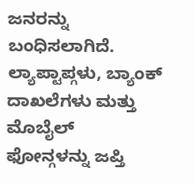ಜನರನ್ನು ಬಂಧಿಸಲಾಗಿದೆ. ಲ್ಯಾಪ್ಟಾಪ್ಗಳು, ಬ್ಯಾಂಕ್ ದಾಖಲೆಗಳು ಮತ್ತು ಮೊಬೈಲ್ ಫೋನ್ಗಳನ್ನು ಜಪ್ತಿ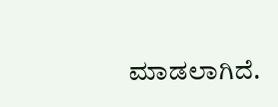ಮಾಡಲಾಗಿದೆ.